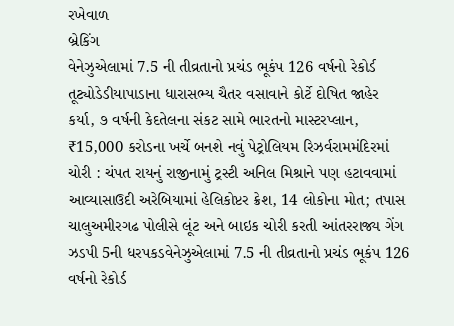રખેવાળ
બ્રેકિંગ
વેનેઝુએલામાં 7.5 ની તીવ્રતાનો પ્રચંડ ભૂકંપ 126 વર્ષનો રેકોર્ડ તૂટ્યોડેડીયાપાડાના ધારાસભ્ય ચૈતર વસાવાને કોર્ટે દોષિત જાહેર કર્યા, ૭ વર્ષની કેદતેલના સંકટ સામે ભારતનો માસ્ટરપ્લાન, ₹15,000 કરોડના ખર્ચે બનશે નવું પેટ્રોલિયમ રિઝર્વરામમંદિરમાં ચોરી : ચંપત રાયનું રાજીનામું ટ્રસ્ટી અનિલ મિશ્રાને પણ હટાવવામાં આવ્યાસાઉદી અરેબિયામાં હેલિકોપ્ટર ક્રેશ, 14 લોકોના મોત; તપાસ ચાલુઅમીરગઢ પોલીસે લૂંટ અને બાઇક ચોરી કરતી આંતરરાજ્ય ગેંગ ઝડપી 5ની ધરપકડવેનેઝુએલામાં 7.5 ની તીવ્રતાનો પ્રચંડ ભૂકંપ 126 વર્ષનો રેકોર્ડ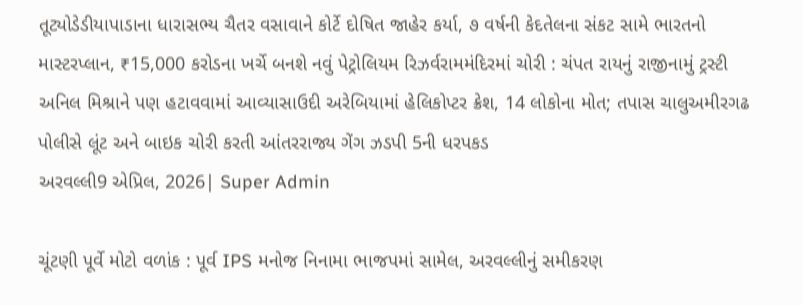તૂટ્યોડેડીયાપાડાના ધારાસભ્ય ચૈતર વસાવાને કોર્ટે દોષિત જાહેર કર્યા, ૭ વર્ષની કેદતેલના સંકટ સામે ભારતનો માસ્ટરપ્લાન, ₹15,000 કરોડના ખર્ચે બનશે નવું પેટ્રોલિયમ રિઝર્વરામમંદિરમાં ચોરી : ચંપત રાયનું રાજીનામું ટ્રસ્ટી અનિલ મિશ્રાને પણ હટાવવામાં આવ્યાસાઉદી અરેબિયામાં હેલિકોપ્ટર ક્રેશ, 14 લોકોના મોત; તપાસ ચાલુઅમીરગઢ પોલીસે લૂંટ અને બાઇક ચોરી કરતી આંતરરાજ્ય ગેંગ ઝડપી 5ની ધરપકડ
અરવલ્લી9 એપ્રિલ, 2026| Super Admin

ચૂંટણી પૂર્વે મોટો વળાંક : પૂર્વ IPS મનોજ નિનામા ભાજપમાં સામેલ, અરવલ્લીનું સમીકરણ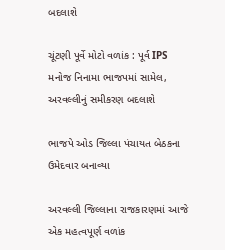બદલાશે

ચૂંટણી પૂર્વે મોટો વળાંક : પૂર્વ IPS મનોજ નિનામા ભાજપમાં સામેલ, અરવલ્લીનું સમીકરણ બદલાશે

ભાજપે ઓડ જિલ્લા પંચાયત બેઠકના ઉમેદવાર બનાવ્યા

અરવલ્લી જિલ્લાના રાજકારણમાં આજે એક મહત્વપૂર્ણ વળાંક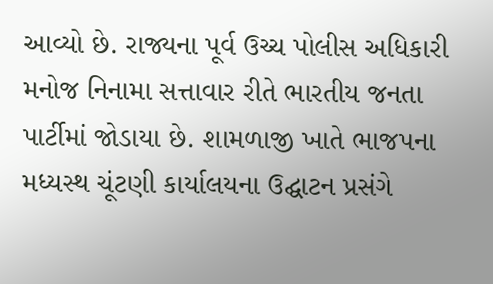આવ્યો છે. રાજ્યના પૂર્વ ઉચ્ચ પોલીસ અધિકારી મનોજ નિનામા સત્તાવાર રીતે ભારતીય જનતા પાર્ટીમાં જોડાયા છે. શામળાજી ખાતે ભાજપના મધ્યસ્થ ચૂંટણી કાર્યાલયના ઉદ્ઘાટન પ્રસંગે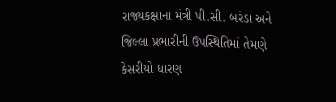રાજ્યકક્ષાના મંત્રી પી.સી. બરંડા અને જિલ્લા પ્રભારીની ઉપસ્થિતિમાં તેમણે કેસરીયો ધારણ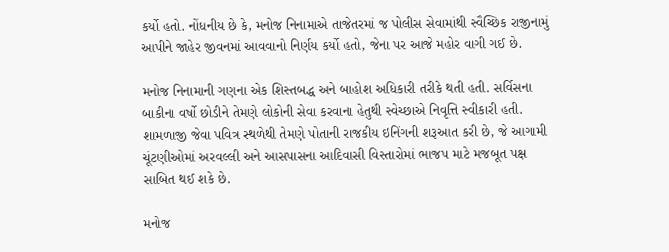કર્યો હતો. નોંધનીય છે કે, મનોજ નિનામાએ તાજેતરમાં જ પોલીસ સેવામાંથી સ્વૈચ્છિક રાજીનામું આપીને જાહેર જીવનમાં આવવાનો નિર્ણય કર્યો હતો, જેના પર આજે મહોર વાગી ગઈ છે.

મનોજ નિનામાની ગણના એક શિસ્તબદ્ધ અને બાહોશ અધિકારી તરીકે થતી હતી. સર્વિસના બાકીના વર્ષો છોડીને તેમણે લોકોની સેવા કરવાના હેતુથી સ્વેચ્છાએ નિવૃત્તિ સ્વીકારી હતી. શામળાજી જેવા પવિત્ર સ્થળેથી તેમણે પોતાની રાજકીય ઇનિંગની શરૂઆત કરી છે, જે આગામી ચૂંટણીઓમાં અરવલ્લી અને આસપાસના આદિવાસી વિસ્તારોમાં ભાજપ માટે મજબૂત પક્ષ સાબિત થઈ શકે છે.

મનોજ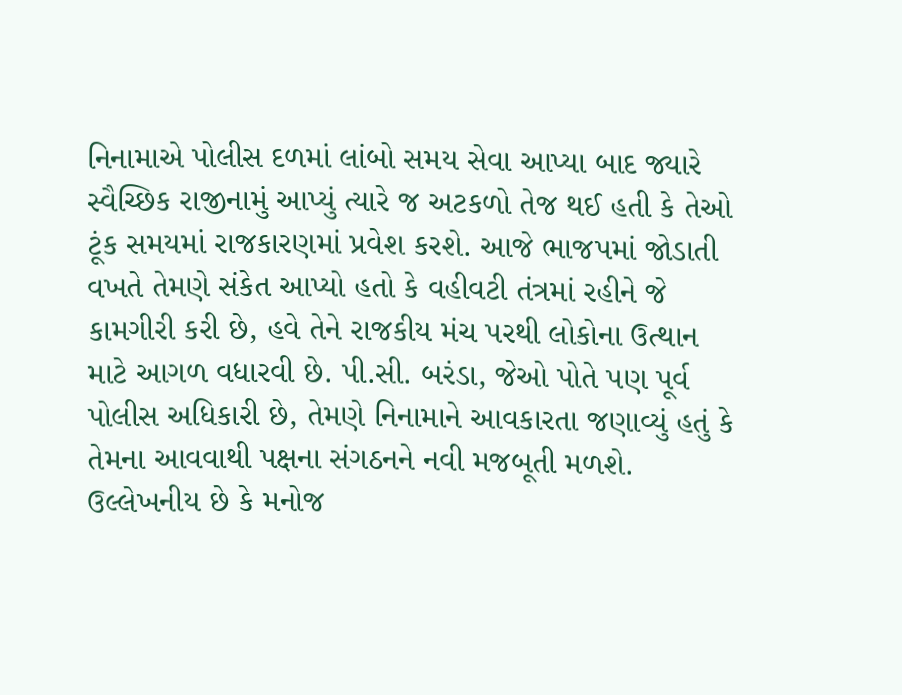નિનામાએ પોલીસ દળમાં લાંબો સમય સેવા આપ્યા બાદ જ્યારે સ્વૈચ્છિક રાજીનામું આપ્યું ત્યારે જ અટકળો તેજ થઈ હતી કે તેઓ ટૂંક સમયમાં રાજકારણમાં પ્રવેશ કરશે. આજે ભાજપમાં જોડાતી વખતે તેમણે સંકેત આપ્યો હતો કે વહીવટી તંત્રમાં રહીને જે કામગીરી કરી છે, હવે તેને રાજકીય મંચ પરથી લોકોના ઉત્થાન માટે આગળ વધારવી છે. પી.સી. બરંડા, જેઓ પોતે પણ પૂર્વ પોલીસ અધિકારી છે, તેમણે નિનામાને આવકારતા જણાવ્યું હતું કે તેમના આવવાથી પક્ષના સંગઠનને નવી મજબૂતી મળશે. ઉલ્લેખનીય છે કે મનોજ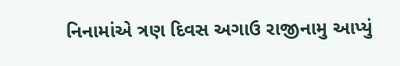નિનામાંએ ત્રણ દિવસ અગાઉ રાજીનામુ આપ્યું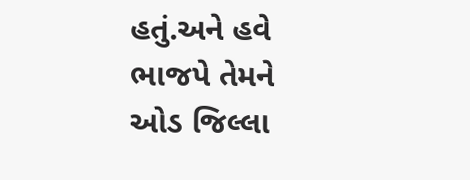હતું.અને હવે ભાજપે તેમને ઓડ જિલ્લા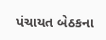પંચાયત બેઠકના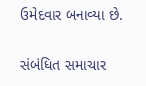ઉમેદવાર બનાવ્યા છે.

સંબંધિત સમાચાર